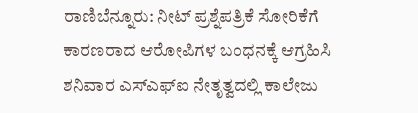ರಾಣಿಬೆನ್ನೂರು: ನೀಟ್ ಪ್ರಶ್ನೆಪತ್ರಿಕೆ ಸೋರಿಕೆಗೆ ಕಾರಣರಾದ ಆರೋಪಿಗಳ ಬಂಧನಕ್ಕೆ ಆಗ್ರಹಿಸಿ ಶನಿವಾರ ಎಸ್ಎಫ್ಐ ನೇತೃತ್ವದಲ್ಲಿ ಕಾಲೇಜು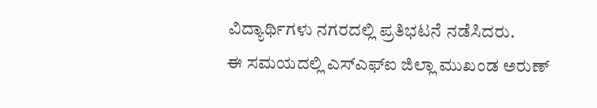ವಿದ್ಯಾರ್ಥಿಗಳು ನಗರದಲ್ಲಿ ಪ್ರತಿಭಟನೆ ನಡೆಸಿದರು.
ಈ ಸಮಯದಲ್ಲಿ ಎಸ್ಎಫ್ಐ ಜಿಲ್ಲಾ ಮುಖಂಡ ಅರುಣ್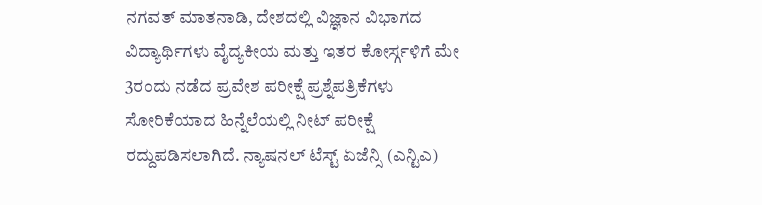ನಗವತ್ ಮಾತನಾಡಿ, ದೇಶದಲ್ಲಿ ವಿಜ್ಞಾನ ವಿಭಾಗದ ವಿದ್ಯಾರ್ಥಿಗಳು ವೈದ್ಯಕೀಯ ಮತ್ತು ಇತರ ಕೋರ್ಸ್ಗಳಿಗೆ ಮೇ 3ರಂದು ನಡೆದ ಪ್ರವೇಶ ಪರೀಕ್ಷೆ ಪ್ರಶ್ನೆಪತ್ರಿಕೆಗಳು ಸೋರಿಕೆಯಾದ ಹಿನ್ನೆಲೆಯಲ್ಲಿ ನೀಟ್ ಪರೀಕ್ಷೆ ರದ್ದುಪಡಿಸಲಾಗಿದೆ. ನ್ಯಾಷನಲ್ ಟೆಸ್ಟ್ ಏಜೆನ್ಸಿ (ಎನ್ಟಿಎ)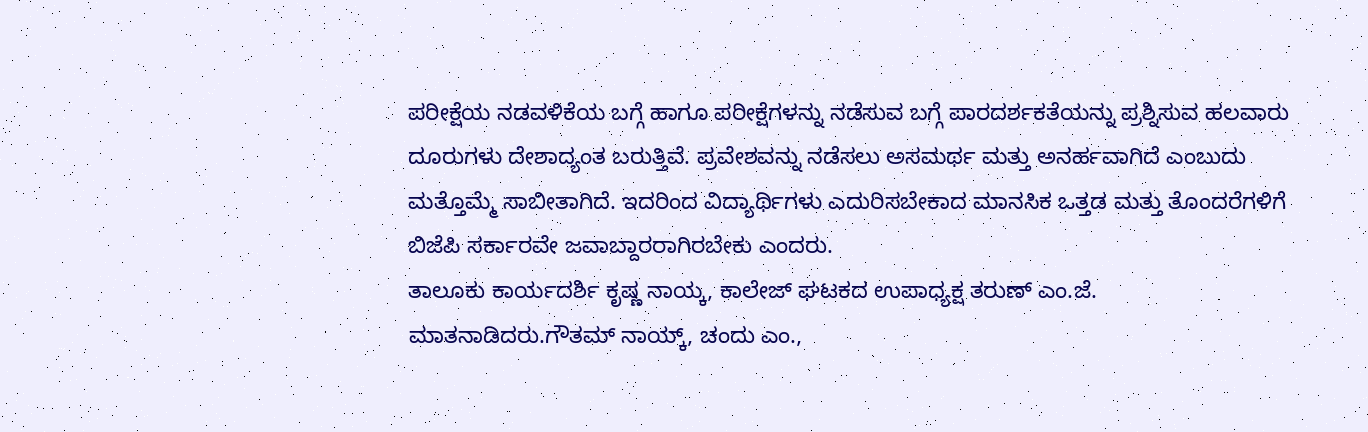ಪರೀಕ್ಷೆಯ ನಡವಳಿಕೆಯ ಬಗ್ಗೆ ಹಾಗೂ ಪರೀಕ್ಷೆಗಳನ್ನು ನಡೆಸುವ ಬಗ್ಗೆ ಪಾರದರ್ಶಕತೆಯನ್ನು ಪ್ರಶ್ನಿಸುವ ಹಲವಾರು ದೂರುಗಳು ದೇಶಾದ್ಯಂತ ಬರುತ್ತಿವೆ. ಪ್ರವೇಶವನ್ನು ನಡೆಸಲು ಅಸಮರ್ಥ ಮತ್ತು ಅನರ್ಹವಾಗಿದೆ ಎಂಬುದು ಮತ್ತೊಮ್ಮೆ ಸಾಬೀತಾಗಿದೆ. ಇದರಿಂದ ವಿದ್ಯಾರ್ಥಿಗಳು ಎದುರಿಸಬೇಕಾದ ಮಾನಸಿಕ ಒತ್ತಡ ಮತ್ತು ತೊಂದರೆಗಳಿಗೆ ಬಿಜೆಪಿ ಸರ್ಕಾರವೇ ಜವಾಬ್ದಾರರಾಗಿರಬೇಕು ಎಂದರು.
ತಾಲೂಕು ಕಾರ್ಯದರ್ಶಿ ಕೃಷ್ಣ ನಾಯ್ಕ, ಕಾಲೇಜ್ ಘಟಕದ ಉಪಾಧ್ಯಕ್ಷ ತರುಣ್ ಎಂ.ಜೆ. ಮಾತನಾಡಿದರು.ಗೌತಮ್ ನಾಯ್ಕ್, ಚಂದು ಎಂ.,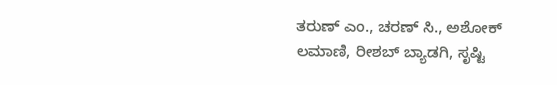ತರುಣ್ ಎಂ., ಚರಣ್ ಸಿ., ಅಶೋಕ್ ಲಮಾಣಿ, ರೀಶಬ್ ಬ್ಯಾಡಗಿ, ಸೃಷ್ಟಿ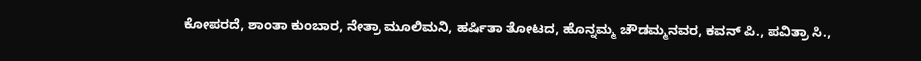ಕೋಪರದೆ, ಶಾಂತಾ ಕುಂಬಾರ, ನೇತ್ರಾ ಮೂಲಿಮನಿ, ಹರ್ಷಿತಾ ತೋಟದ, ಹೊನ್ನಮ್ಮ ಚೌಡಮ್ಮನವರ, ಕವನ್ ಪಿ., ಪವಿತ್ರಾ ಸಿ.,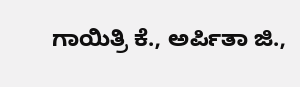ಗಾಯಿತ್ರಿ ಕೆ., ಅರ್ಪಿತಾ ಜಿ.,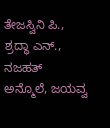ತೇಜಸ್ವಿನಿ ಪಿ., ಶ್ರದ್ಧಾ ಎನ್., ನಜಹತ್ ಅನ್ಮೊಲೆ, ಜಯವ್ವ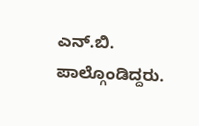ಎನ್.ಬಿ. ಪಾಲ್ಗೊಂಡಿದ್ದರು.